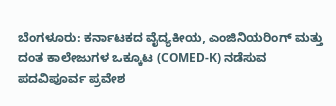ಬೆಂಗಳೂರು: ಕರ್ನಾಟಕದ ವೈದ್ಯಕೀಯ, ಎಂಜಿನಿಯರಿಂಗ್ ಮತ್ತು ದಂತ ಕಾಲೇಜುಗಳ ಒಕ್ಕೂಟ (COMED-K) ನಡೆಸುವ ಪದವಿಪೂರ್ವ ಪ್ರವೇಶ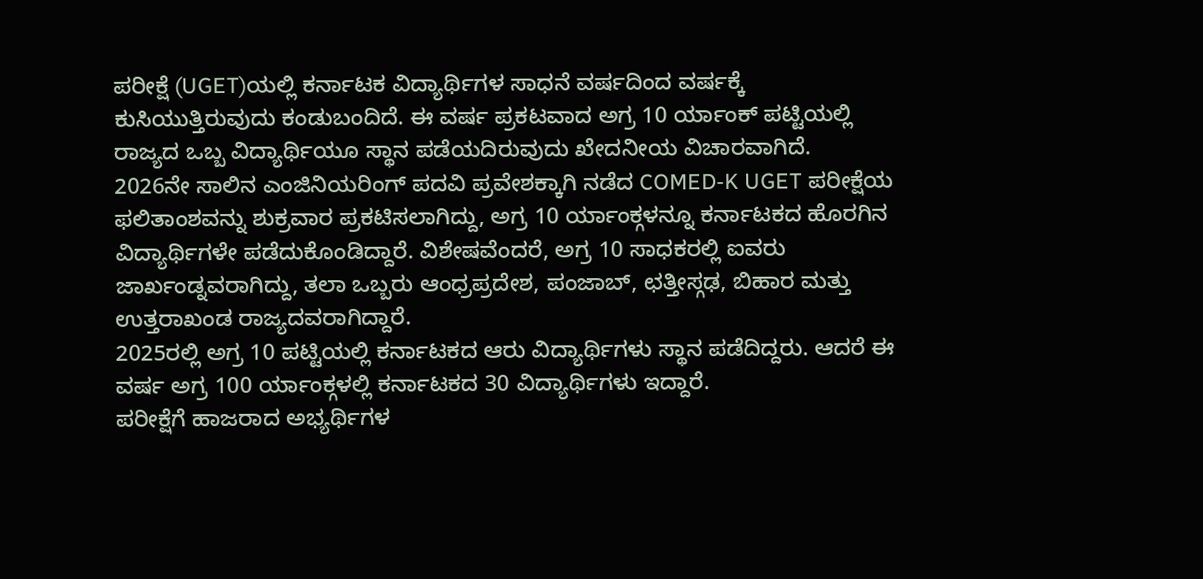ಪರೀಕ್ಷೆ (UGET)ಯಲ್ಲಿ ಕರ್ನಾಟಕ ವಿದ್ಯಾರ್ಥಿಗಳ ಸಾಧನೆ ವರ್ಷದಿಂದ ವರ್ಷಕ್ಕೆ ಕುಸಿಯುತ್ತಿರುವುದು ಕಂಡುಬಂದಿದೆ. ಈ ವರ್ಷ ಪ್ರಕಟವಾದ ಅಗ್ರ 10 ರ್ಯಾಂಕ್ ಪಟ್ಟಿಯಲ್ಲಿ ರಾಜ್ಯದ ಒಬ್ಬ ವಿದ್ಯಾರ್ಥಿಯೂ ಸ್ಥಾನ ಪಡೆಯದಿರುವುದು ಖೇದನೀಯ ವಿಚಾರವಾಗಿದೆ.
2026ನೇ ಸಾಲಿನ ಎಂಜಿನಿಯರಿಂಗ್ ಪದವಿ ಪ್ರವೇಶಕ್ಕಾಗಿ ನಡೆದ COMED-K UGET ಪರೀಕ್ಷೆಯ ಫಲಿತಾಂಶವನ್ನು ಶುಕ್ರವಾರ ಪ್ರಕಟಿಸಲಾಗಿದ್ದು, ಅಗ್ರ 10 ರ್ಯಾಂಕ್ಗಳನ್ನೂ ಕರ್ನಾಟಕದ ಹೊರಗಿನ ವಿದ್ಯಾರ್ಥಿಗಳೇ ಪಡೆದುಕೊಂಡಿದ್ದಾರೆ. ವಿಶೇಷವೆಂದರೆ, ಅಗ್ರ 10 ಸಾಧಕರಲ್ಲಿ ಐವರು ಜಾರ್ಖಂಡ್ನವರಾಗಿದ್ದು, ತಲಾ ಒಬ್ಬರು ಆಂಧ್ರಪ್ರದೇಶ, ಪಂಜಾಬ್, ಛತ್ತೀಸ್ಗಢ, ಬಿಹಾರ ಮತ್ತು ಉತ್ತರಾಖಂಡ ರಾಜ್ಯದವರಾಗಿದ್ದಾರೆ.
2025ರಲ್ಲಿ ಅಗ್ರ 10 ಪಟ್ಟಿಯಲ್ಲಿ ಕರ್ನಾಟಕದ ಆರು ವಿದ್ಯಾರ್ಥಿಗಳು ಸ್ಥಾನ ಪಡೆದಿದ್ದರು. ಆದರೆ ಈ ವರ್ಷ ಅಗ್ರ 100 ರ್ಯಾಂಕ್ಗಳಲ್ಲಿ ಕರ್ನಾಟಕದ 30 ವಿದ್ಯಾರ್ಥಿಗಳು ಇದ್ದಾರೆ.
ಪರೀಕ್ಷೆಗೆ ಹಾಜರಾದ ಅಭ್ಯರ್ಥಿಗಳ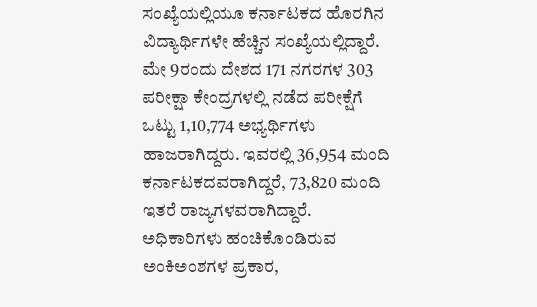ಸಂಖ್ಯೆಯಲ್ಲಿಯೂ ಕರ್ನಾಟಕದ ಹೊರಗಿನ ವಿದ್ಯಾರ್ಥಿಗಳೇ ಹೆಚ್ಚಿನ ಸಂಖ್ಯೆಯಲ್ಲಿದ್ದಾರೆ. ಮೇ 9ರಂದು ದೇಶದ 171 ನಗರಗಳ 303 ಪರೀಕ್ಷಾ ಕೇಂದ್ರಗಳಲ್ಲಿ ನಡೆದ ಪರೀಕ್ಷೆಗೆ ಒಟ್ಟು 1,10,774 ಅಭ್ಯರ್ಥಿಗಳು ಹಾಜರಾಗಿದ್ದರು. ಇವರಲ್ಲಿ 36,954 ಮಂದಿ ಕರ್ನಾಟಕದವರಾಗಿದ್ದರೆ, 73,820 ಮಂದಿ ಇತರೆ ರಾಜ್ಯಗಳವರಾಗಿದ್ದಾರೆ.
ಅಧಿಕಾರಿಗಳು ಹಂಚಿಕೊಂಡಿರುವ ಅಂಕಿಅಂಶಗಳ ಪ್ರಕಾರ,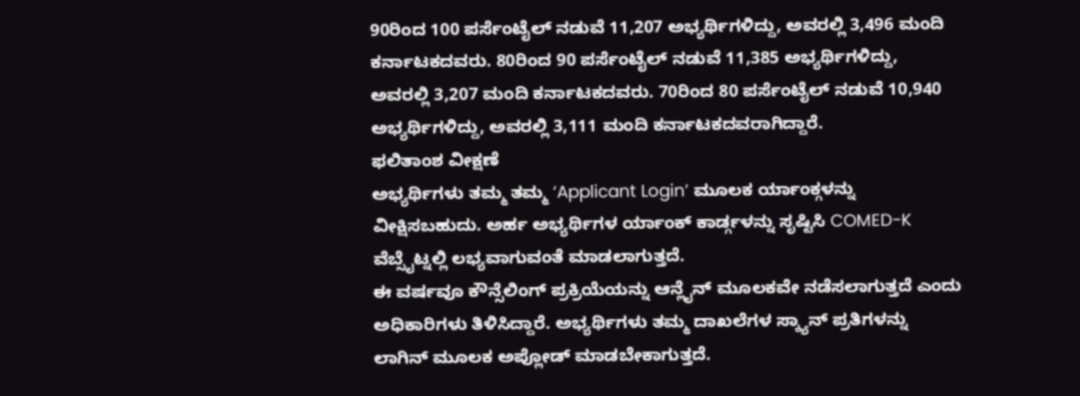90ರಿಂದ 100 ಪರ್ಸೆಂಟೈಲ್ ನಡುವೆ 11,207 ಅಭ್ಯರ್ಥಿಗಳಿದ್ದು, ಅವರಲ್ಲಿ 3,496 ಮಂದಿ ಕರ್ನಾಟಕದವರು. 80ರಿಂದ 90 ಪರ್ಸೆಂಟೈಲ್ ನಡುವೆ 11,385 ಅಭ್ಯರ್ಥಿಗಳಿದ್ದು, ಅವರಲ್ಲಿ 3,207 ಮಂದಿ ಕರ್ನಾಟಕದವರು. 70ರಿಂದ 80 ಪರ್ಸೆಂಟೈಲ್ ನಡುವೆ 10,940 ಅಭ್ಯರ್ಥಿಗಳಿದ್ದು, ಅವರಲ್ಲಿ 3,111 ಮಂದಿ ಕರ್ನಾಟಕದವರಾಗಿದ್ದಾರೆ.
ಫಲಿತಾಂಶ ವೀಕ್ಷಣೆ
ಅಭ್ಯರ್ಥಿಗಳು ತಮ್ಮ ತಮ್ಮ ‘Applicant Login’ ಮೂಲಕ ರ್ಯಾಂಕ್ಗಳನ್ನು ವೀಕ್ಷಿಸಬಹುದು. ಅರ್ಹ ಅಭ್ಯರ್ಥಿಗಳ ರ್ಯಾಂಕ್ ಕಾರ್ಡ್ಗಳನ್ನು ಸೃಷ್ಟಿಸಿ COMED-K ವೆಬ್ಸೈಟ್ನಲ್ಲಿ ಲಭ್ಯವಾಗುವಂತೆ ಮಾಡಲಾಗುತ್ತದೆ.
ಈ ವರ್ಷವೂ ಕೌನ್ಸೆಲಿಂಗ್ ಪ್ರಕ್ರಿಯೆಯನ್ನು ಆನ್ಲೈನ್ ಮೂಲಕವೇ ನಡೆಸಲಾಗುತ್ತದೆ ಎಂದು ಅಧಿಕಾರಿಗಳು ತಿಳಿಸಿದ್ದಾರೆ. ಅಭ್ಯರ್ಥಿಗಳು ತಮ್ಮ ದಾಖಲೆಗಳ ಸ್ಕ್ಯಾನ್ ಪ್ರತಿಗಳನ್ನು ಲಾಗಿನ್ ಮೂಲಕ ಅಪ್ಲೋಡ್ ಮಾಡಬೇಕಾಗುತ್ತದೆ.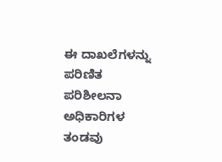ಈ ದಾಖಲೆಗಳನ್ನು ಪರಿಣಿತ ಪರಿಶೀಲನಾ ಅಧಿಕಾರಿಗಳ ತಂಡವು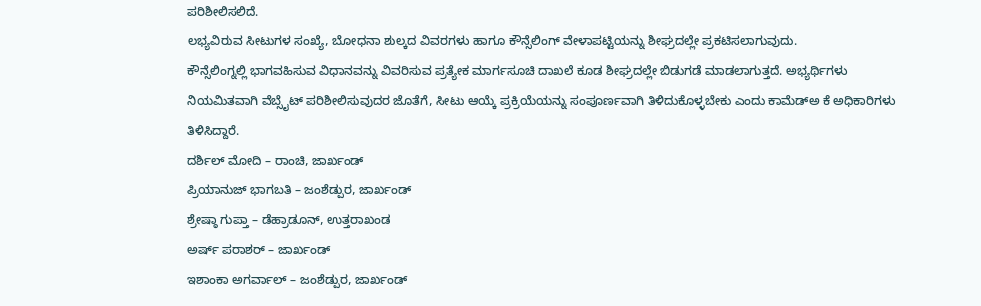ಪರಿಶೀಲಿಸಲಿದೆ.
ಲಭ್ಯವಿರುವ ಸೀಟುಗಳ ಸಂಖ್ಯೆ, ಬೋಧನಾ ಶುಲ್ಕದ ವಿವರಗಳು ಹಾಗೂ ಕೌನ್ಸೆಲಿಂಗ್ ವೇಳಾಪಟ್ಟಿಯನ್ನು ಶೀಘ್ರದಲ್ಲೇ ಪ್ರಕಟಿಸಲಾಗುವುದು.
ಕೌನ್ಸೆಲಿಂಗ್ನಲ್ಲಿ ಭಾಗವಹಿಸುವ ವಿಧಾನವನ್ನು ವಿವರಿಸುವ ಪ್ರತ್ಯೇಕ ಮಾರ್ಗಸೂಚಿ ದಾಖಲೆ ಕೂಡ ಶೀಘ್ರದಲ್ಲೇ ಬಿಡುಗಡೆ ಮಾಡಲಾಗುತ್ತದೆ. ಅಭ್ಯರ್ಥಿಗಳು ನಿಯಮಿತವಾಗಿ ವೆಬ್ಸೈಟ್ ಪರಿಶೀಲಿಸುವುದರ ಜೊತೆಗೆ, ಸೀಟು ಆಯ್ಕೆ ಪ್ರಕ್ರಿಯೆಯನ್ನು ಸಂಪೂರ್ಣವಾಗಿ ತಿಳಿದುಕೊಳ್ಳಬೇಕು ಎಂದು ಕಾಮೆಡ್ಅ ಕೆ ಅಧಿಕಾರಿಗಳು ತಿಳಿಸಿದ್ದಾರೆ.
ದರ್ಶಿಲ್ ಮೋದಿ – ರಾಂಚಿ, ಜಾರ್ಖಂಡ್
ಪ್ರಿಯಾನುಜ್ ಭಾಗಬತಿ – ಜಂಶೆಡ್ಪುರ, ಜಾರ್ಖಂಡ್
ಶ್ರೇಷ್ಠಾ ಗುಪ್ತಾ – ಡೆಹ್ರಾಡೂನ್, ಉತ್ತರಾಖಂಡ
ಅರ್ಷ್ ಪರಾಶರ್ – ಜಾರ್ಖಂಡ್
ಇಶಾಂಕಾ ಅಗರ್ವಾಲ್ – ಜಂಶೆಡ್ಪುರ, ಜಾರ್ಖಂಡ್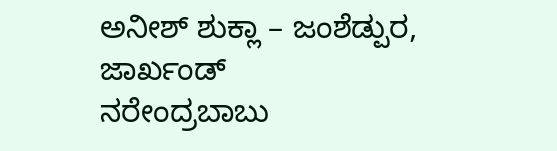ಅನೀಶ್ ಶುಕ್ಲಾ – ಜಂಶೆಡ್ಪುರ, ಜಾರ್ಖಂಡ್
ನರೇಂದ್ರಬಾಬು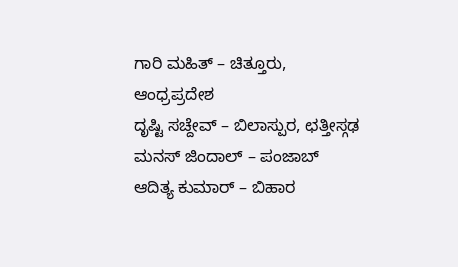ಗಾರಿ ಮಹಿತ್ – ಚಿತ್ತೂರು, ಆಂಧ್ರಪ್ರದೇಶ
ದೃಷ್ಟಿ ಸಚ್ದೇವ್ – ಬಿಲಾಸ್ಪುರ, ಛತ್ತೀಸ್ಗಢ
ಮನಸ್ ಜಿಂದಾಲ್ – ಪಂಜಾಬ್
ಆದಿತ್ಯ ಕುಮಾರ್ – ಬಿಹಾರ